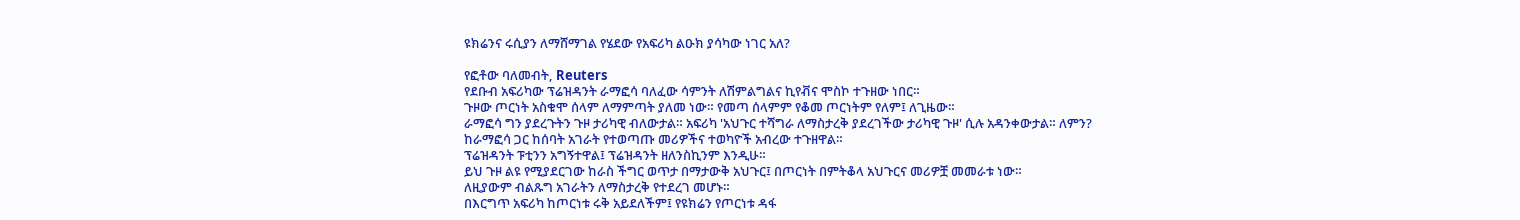ዩክሬንና ሩሲያን ለማሸማገል የሄደው የአፍሪካ ልዑክ ያሳካው ነገር አለ?

የፎቶው ባለመብት, Reuters
የደቡብ አፍሪካው ፕሬዝዳንት ራማፎሳ ባለፈው ሳምንት ለሽምልግልና ኪየቭና ሞስኮ ተጉዘው ነበር።
ጉዞው ጦርነት አስቁሞ ሰላም ለማምጣት ያለመ ነው። የመጣ ሰላምም የቆመ ጦርነትም የለም፤ ለጊዜው።
ራማፎሳ ግን ያደረጉትን ጉዞ ታሪካዊ ብለውታል። አፍሪካ 'አህጉር ተሻግራ ለማስታረቅ ያደረገችው ታሪካዊ ጉዞ' ሲሉ አዳንቀውታል። ለምን?
ከራማፎሳ ጋር ከሰባት አገራት የተወጣጡ መሪዎችና ተወካዮች አብረው ተጉዘዋል።
ፕሬዝዳንት ፑቲንን አግኝተዋል፤ ፕሬዝዳንት ዘለንስኪንም እንዲሁ።
ይህ ጉዞ ልዩ የሚያደርገው ከራስ ችግር ወጥታ በማታውቅ አህጉር፤ በጦርነት በምትቆላ አህጉርና መሪዎቿ መመራቱ ነው።
ለዚያውም ብልጹግ አገራትን ለማስታረቅ የተደረገ መሆኑ።
በእርግጥ አፍሪካ ከጦርነቱ ሩቅ አይደለችም፤ የዩክሬን የጦርነቱ ዳፋ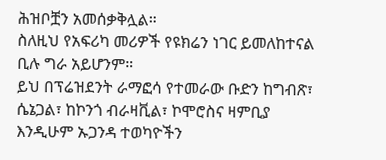ሕዝቦቿን አመሰቃቅሏል።
ስለዚህ የአፍሪካ መሪዎች የዩክሬን ነገር ይመለከተናል ቢሉ ግራ አይሆንም።
ይህ በፕሬዝደንት ራማፎሳ የተመራው ቡድን ከግብጽ፣ ሴኔጋል፣ ከኮንጎ ብራዛቪል፣ ኮሞሮስና ዛምቢያ እንዲሁም ኡጋንዳ ተወካዮችን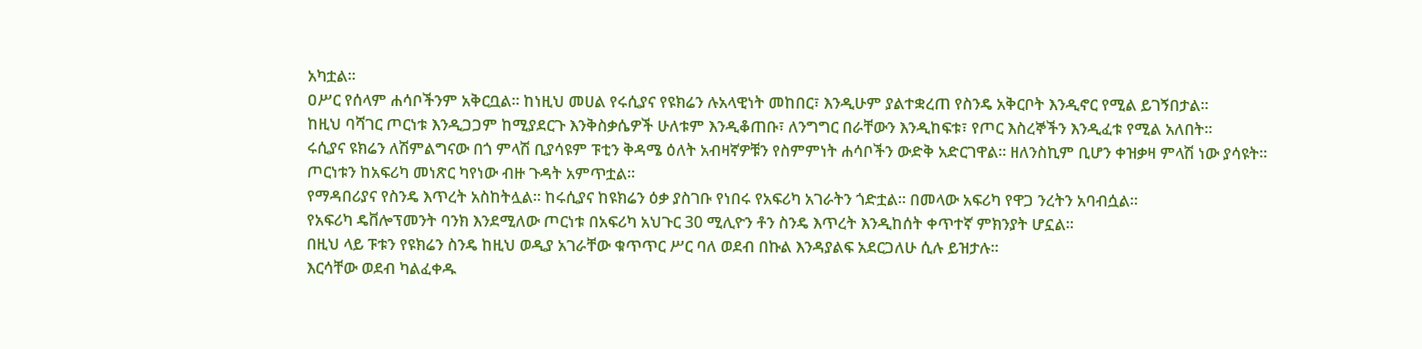አካቷል።
ዐሥር የሰላም ሐሳቦችንም አቅርቧል። ከነዚህ መሀል የሩሲያና የዩክሬን ሉአላዊነት መከበር፣ እንዲሁም ያልተቋረጠ የስንዴ አቅርቦት እንዲኖር የሚል ይገኝበታል።
ከዚህ ባሻገር ጦርነቱ እንዲጋጋም ከሚያደርጉ እንቅስቃሴዎች ሁለቱም እንዲቆጠቡ፣ ለንግግር በራቸውን እንዲከፍቱ፣ የጦር እስረኞችን እንዲፈቱ የሚል አለበት።
ሩሲያና ዩክሬን ለሽምልግናው በጎ ምላሽ ቢያሳዩም ፑቲን ቅዳሜ ዕለት አብዛኛዎቹን የስምምነት ሐሳቦችን ውድቅ አድርገዋል። ዘለንስኪም ቢሆን ቀዝቃዛ ምላሽ ነው ያሳዩት።
ጦርነቱን ከአፍሪካ መነጽር ካየነው ብዙ ጉዳት አምጥቷል።
የማዳበሪያና የስንዴ እጥረት አስከትሏል። ከሩሲያና ከዩክሬን ዕቃ ያስገቡ የነበሩ የአፍሪካ አገራትን ጎድቷል። በመላው አፍሪካ የዋጋ ንረትን አባብሷል።
የአፍሪካ ዴቨሎፕመንት ባንክ እንደሚለው ጦርነቱ በአፍሪካ አህጉር 30 ሚሊዮን ቶን ስንዴ እጥረት እንዲከሰት ቀጥተኛ ምክንያት ሆኗል።
በዚህ ላይ ፑቱን የዩክሬን ስንዴ ከዚህ ወዲያ አገራቸው ቁጥጥር ሥር ባለ ወደብ በኩል እንዳያልፍ አደርጋለሁ ሲሉ ይዝታሉ።
እርሳቸው ወደብ ካልፈቀዱ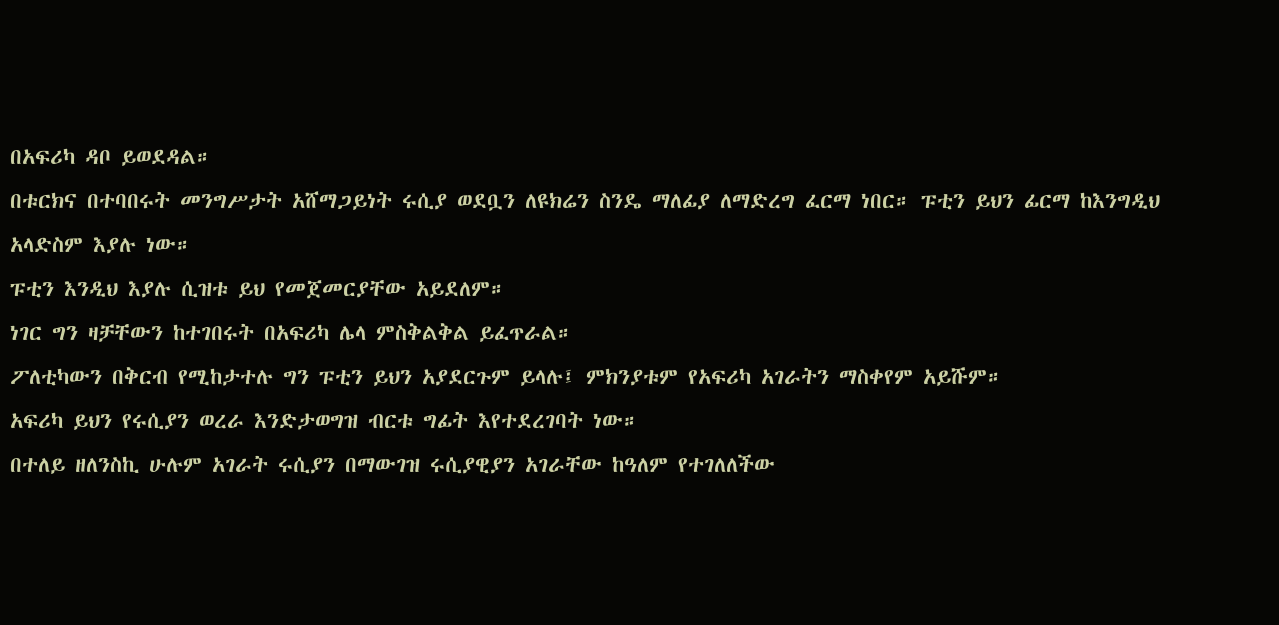በአፍሪካ ዳቦ ይወደዳል።
በቱርክና በተባበሩት መንግሥታት አሸማጋይነት ሩሲያ ወደቧን ለዩክሬን ስንዴ ማለፊያ ለማድረግ ፈርማ ነበር። ፑቲን ይህን ፊርማ ከእንግዲህ አላድስም እያሉ ነው።
ፑቲን እንዲህ እያሉ ሲዝቱ ይህ የመጀመርያቸው አይደለም።
ነገር ግን ዛቻቸውን ከተገበሩት በአፍሪካ ሌላ ምስቅልቅል ይፈጥራል።
ፖለቲካውን በቅርብ የሚከታተሉ ግን ፑቲን ይህን አያደርጉም ይላሉ፤ ምክንያቱም የአፍሪካ አገራትን ማስቀየም አይሹም።
አፍሪካ ይህን የሩሲያን ወረራ እንድታወግዝ ብርቱ ግፊት እየተደረገባት ነው።
በተለይ ዘለንስኪ ሁሉም አገራት ሩሲያን በማውገዝ ሩሲያዊያን አገራቸው ከዓለም የተገለለችው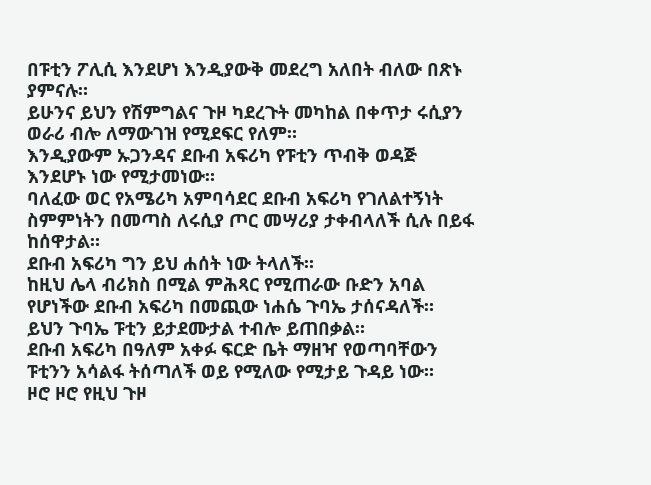በፑቲን ፖሊሲ እንደሆነ እንዲያውቅ መደረግ አለበት ብለው በጽኑ ያምናሉ።
ይሁንና ይህን የሽምግልና ጉዞ ካደረጉት መካከል በቀጥታ ሩሲያን ወራሪ ብሎ ለማውገዝ የሚደፍር የለም።
እንዲያውም ኡጋንዳና ደቡብ አፍሪካ የፑቲን ጥብቅ ወዳጅ እንደሆኑ ነው የሚታመነው።
ባለፈው ወር የአሜሪካ አምባሳደር ደቡብ አፍሪካ የገለልተኝነት ስምምነትን በመጣስ ለሩሲያ ጦር መሣሪያ ታቀብላለች ሲሉ በይፋ ከሰዋታል።
ደቡብ አፍሪካ ግን ይህ ሐሰት ነው ትላለች።
ከዚህ ሌላ ብሪክስ በሚል ምሕጻር የሚጠራው ቡድን አባል የሆነችው ደቡብ አፍሪካ በመጪው ነሐሴ ጉባኤ ታሰናዳለች።
ይህን ጉባኤ ፑቲን ይታደሙታል ተብሎ ይጠበቃል።
ደቡብ አፍሪካ በዓለም አቀፉ ፍርድ ቤት ማዘዣ የወጣባቸውን ፑቲንን አሳልፋ ትሰጣለች ወይ የሚለው የሚታይ ጉዳይ ነው።
ዞሮ ዞሮ የዚህ ጉዞ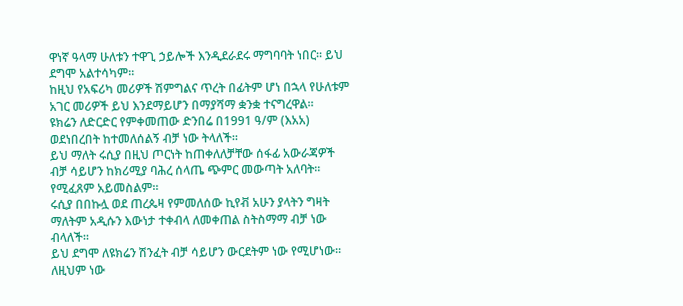ዋነኛ ዓላማ ሁለቱን ተዋጊ ኃይሎች እንዲደራደሩ ማግባባት ነበር። ይህ ደግሞ አልተሳካም።
ከዚህ የአፍሪካ መሪዎች ሽምግልና ጥረት በፊትም ሆነ በኋላ የሁለቱም አገር መሪዎች ይህ እንደማይሆን በማያሻማ ቋንቋ ተናግረዋል።
ዩክሬን ለድርድር የምቀመጠው ድንበሬ በ1991 ዓ/ም (እአአ) ወደነበረበት ከተመለሰልኝ ብቻ ነው ትላለች።
ይህ ማለት ሩሲያ በዚህ ጦርነት ከጠቀለለቻቸው ሰፋፊ አውራጃዎች ብቻ ሳይሆን ከክሪሚያ ባሕረ ሰላጤ ጭምር መውጣት አለባት።
የሚፈጸም አይመስልም።
ሩሲያ በበኩሏ ወደ ጠረጴዛ የምመለሰው ኪየቭ አሁን ያላትን ግዛት ማለትም አዲሱን እውነታ ተቀብላ ለመቀጠል ስትስማማ ብቻ ነው ብላለች።
ይህ ደግሞ ለዩክሬን ሽንፈት ብቻ ሳይሆን ውርደትም ነው የሚሆነው።
ለዚህም ነው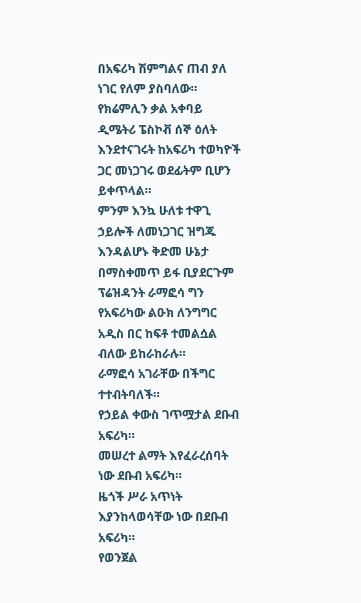በአፍሪካ ሽምግልና ጠብ ያለ ነገር የለም ያስባለው።
የክሬምሊን ቃል አቀባይ ዲሜትሪ ፔስኮቭ ሰኞ ዕለት እንደተናገሩት ከአፍሪካ ተወካዮች ጋር መነጋገሩ ወደፊትም ቢሆን ይቀጥላል።
ምንም እንኳ ሁለቱ ተዋጊ ኃይሎች ለመነጋገር ዝግጁ እንዳልሆኑ ቅድመ ሁኔታ በማስቀመጥ ይፋ ቢያደርጉም ፕሬዝዳንት ራማፎሳ ግን የአፍሪካው ልዑክ ለንግግር አዲስ በር ከፍቶ ተመልሷል ብለው ይከራከራሉ።
ራማፎሳ አገራቸው በችግር ተተብትባለች።
የኃይል ቀውስ ገጥሟታል ደቡብ አፍሪካ።
መሠረተ ልማት እየፈራረሰባት ነው ደቡብ አፍሪካ።
ዜጎች ሥራ አጥነት እያንከላወሳቸው ነው በደቡብ አፍሪካ።
የወንጀል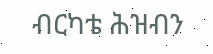ብርካቴ ሕዝብን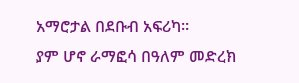አማሮታል በደቡብ አፍሪካ።
ያም ሆኖ ራማፎሳ በዓለም መድረክ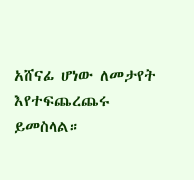አሸናፊ ሆነው ለመታየት እየተፍጨረጨሩ ይመስላል።